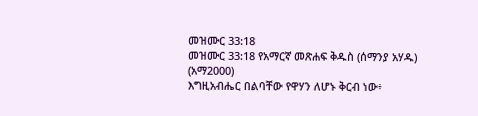መዝሙር 33:18
መዝሙር 33:18 የአማርኛ መጽሐፍ ቅዱስ (ሰማንያ አሃዱ) (አማ2000)
እግዚአብሔር በልባቸው የዋሃን ለሆኑ ቅርብ ነው፥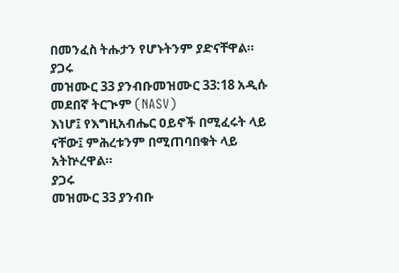በመንፈስ ትሑታን የሆኑትንም ያድናቸዋል።
ያጋሩ
መዝሙር 33 ያንብቡመዝሙር 33:18 አዲሱ መደበኛ ትርጒም (NASV)
እነሆ፤ የእግዚአብሔር ዐይኖች በሚፈሩት ላይ ናቸው፤ ምሕረቱንም በሚጠባበቁት ላይ አትኵረዋል።
ያጋሩ
መዝሙር 33 ያንብቡ